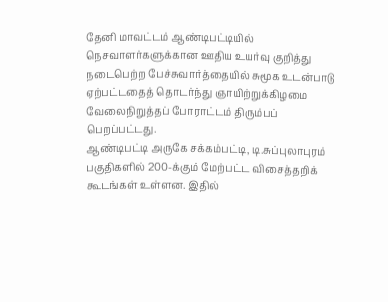தேனி மாவட்டம் ஆண்டிபட்டியில் நெசவாளர்களுக்கான ஊதிய உயர்வு குறித்து நடைபெற்ற பேச்சுவார்த்தையில் சுமூக உடன்பாடு ஏற்பட்டதைத் தொடர்ந்து ஞாயிற்றுக்கிழமை வேலைநிறுத்தப் போராட்டம் திரும்பப் பெறப்பட்டது.
ஆண்டிபட்டி அருகே சக்கம்பட்டி, டி.சுப்புலாபுரம் பகுதிகளில் 200-க்கும் மேற்பட்ட விசைத்தறிக் கூடங்கள் உள்ளன. இதில்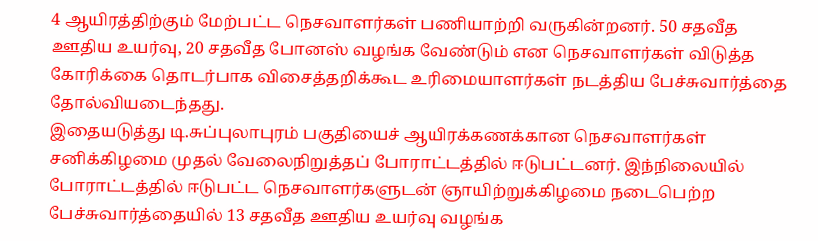4 ஆயிரத்திற்கும் மேற்பட்ட நெசவாளர்கள் பணியாற்றி வருகின்றனர். 50 சதவீத ஊதிய உயர்வு, 20 சதவீத போனஸ் வழங்க வேண்டும் என நெசவாளர்கள் விடுத்த கோரிக்கை தொடர்பாக விசைத்தறிக்கூட உரிமையாளர்கள் நடத்திய பேச்சுவார்த்தை தோல்வியடைந்தது.
இதையடுத்து டி.சுப்புலாபுரம் பகுதியைச் ஆயிரக்கணக்கான நெசவாளர்கள் சனிக்கிழமை முதல் வேலைநிறுத்தப் போராட்டத்தில் ஈடுபட்டனர். இந்நிலையில் போராட்டத்தில் ஈடுபட்ட நெசவாளர்களுடன் ஞாயிற்றுக்கிழமை நடைபெற்ற பேச்சுவார்த்தையில் 13 சதவீத ஊதிய உயர்வு வழங்க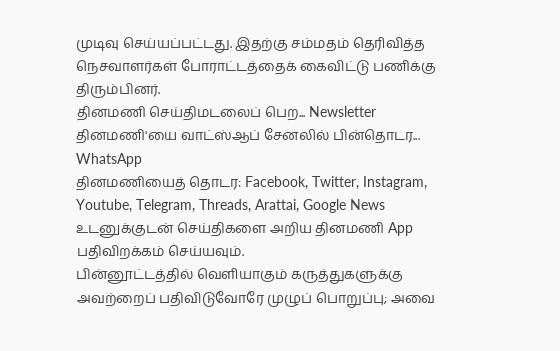முடிவு செய்யப்பட்டது. இதற்கு சம்மதம் தெரிவித்த நெசவாளர்கள் போராட்டத்தைக் கைவிட்டு பணிக்கு திரும்பினர்.
தினமணி செய்திமடலைப் பெற... Newsletter
தினமணி'யை வாட்ஸ்ஆப் சேனலில் பின்தொடர... WhatsApp
தினமணியைத் தொடர: Facebook, Twitter, Instagram, Youtube, Telegram, Threads, Arattai, Google News
உடனுக்குடன் செய்திகளை அறிய தினமணி App பதிவிறக்கம் செய்யவும்.
பின்னூட்டத்தில் வெளியாகும் கருத்துகளுக்கு அவற்றைப் பதிவிடுவோரே முழுப் பொறுப்பு; அவை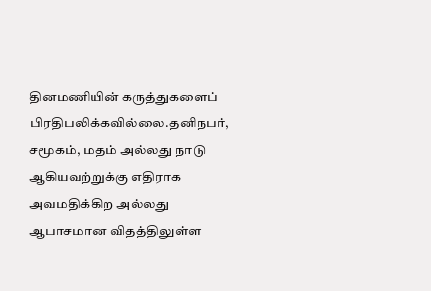தினமணியின் கருத்துகளைப் பிரதிபலிக்கவில்லை.தனிநபர், சமூகம், மதம் அல்லது நாடு ஆகியவற்றுக்கு எதிராக அவமதிக்கிற அல்லது ஆபாசமான விதத்திலுள்ள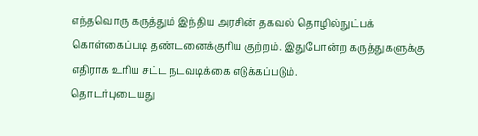எந்தவொரு கருத்தும் இந்திய அரசின் தகவல் தொழில்நுட்பக் கொள்கைப்படி தண்டனைக்குரிய குற்றம். இதுபோன்ற கருத்துகளுக்கு எதிராக உரிய சட்ட நடவடிக்கை எடுக்கப்படும்.
தொடர்புடையது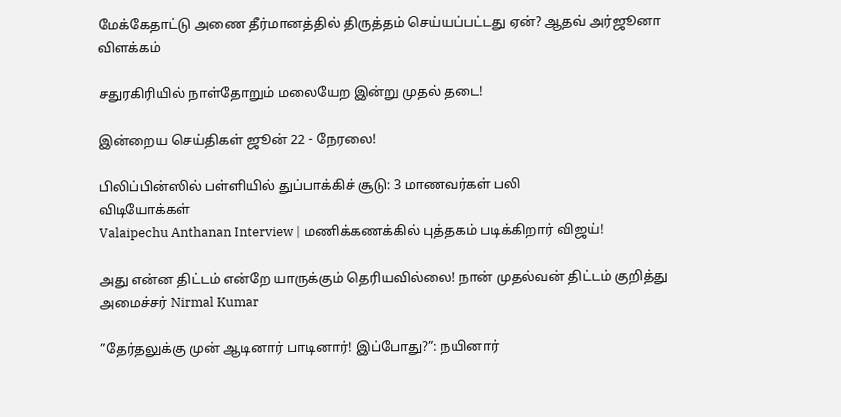மேக்கேதாட்டு அணை தீர்மானத்தில் திருத்தம் செய்யப்பட்டது ஏன்? ஆதவ் அர்ஜூனா விளக்கம்

சதுரகிரியில் நாள்தோறும் மலையேற இன்று முதல் தடை!

இன்றைய செய்திகள் ஜூன் 22 - நேரலை!

பிலிப்பின்ஸில் பள்ளியில் துப்பாக்கிச் சூடு: 3 மாணவர்கள் பலி
விடியோக்கள்
Valaipechu Anthanan Interview | மணிக்கணக்கில் புத்தகம் படிக்கிறார் விஜய்!

அது என்ன திட்டம் என்றே யாருக்கும் தெரியவில்லை! நான் முதல்வன் திட்டம் குறித்து அமைச்சர் Nirmal Kumar

”தேர்தலுக்கு முன் ஆடினார் பாடினார்! இப்போது?”: நயினார்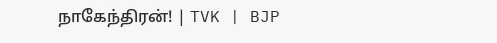நாகேந்திரன்! | TVK | BJP